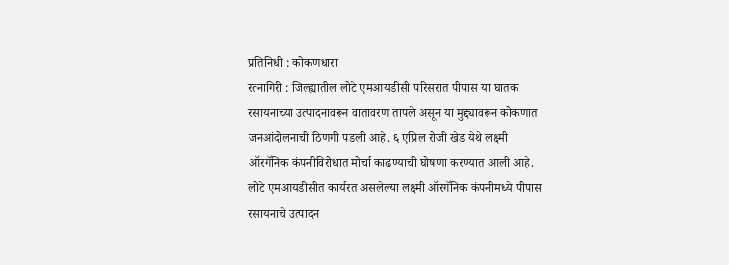प्रतिनिधी : कोकणधारा
रत्नागिरी : जिल्ह्यातील लोटे एमआयडीसी परिसरात पीपास या घातक रसायनाच्या उत्पादनावरून वातावरण तापले असून या मुद्द्यावरून कोकणात जनआंदोलनाची ठिणगी पडली आहे. ६ एप्रिल रोजी खेड येथे लक्ष्मी ऑरगॅनिक कंपनीविरोधात मोर्चा काढण्याची घोषणा करण्यात आली आहे.
लोटे एमआयडीसीत कार्यरत असलेल्या लक्ष्मी ऑरगॅनिक कंपनीमध्ये पीपास रसायनाचे उत्पादन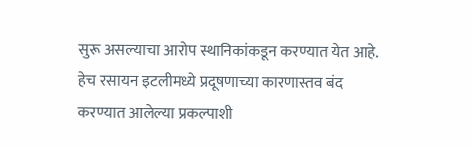सुरू असल्याचा आरोप स्थानिकांकडून करण्यात येत आहे. हेच रसायन इटलीमध्ये प्रदूषणाच्या कारणास्तव बंद करण्यात आलेल्या प्रकल्पाशी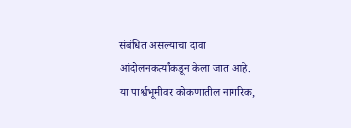संबंधित असल्याचा दावा आंदोलनकर्त्यांकडून केला जात आहे.
या पार्श्वभूमीवर कोकणातील नागरिक,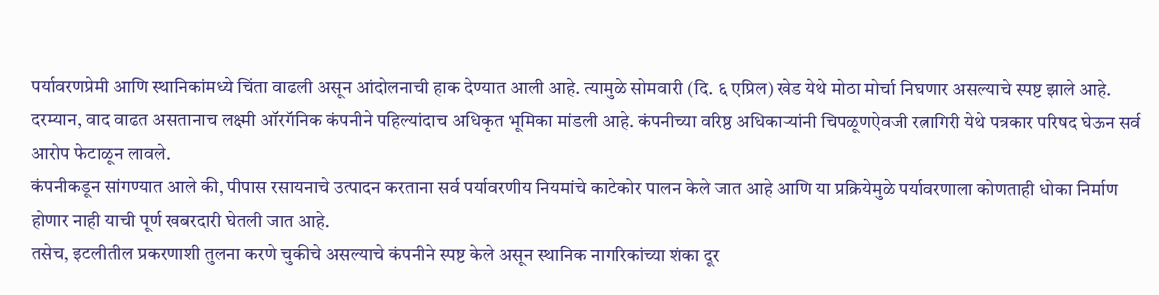पर्यावरणप्रेमी आणि स्थानिकांमध्ये चिंता वाढली असून आंदोलनाची हाक देण्यात आली आहे. त्यामुळे सोमवारी (दि. ६ एप्रिल) खेड येथे मोठा मोर्चा निघणार असल्याचे स्पष्ट झाले आहे.
दरम्यान, वाद वाढत असतानाच लक्ष्मी ऑरगॅनिक कंपनीने पहिल्यांदाच अधिकृत भूमिका मांडली आहे. कंपनीच्या वरिष्ठ अधिकाऱ्यांनी चिपळूणऐवजी रत्नागिरी येथे पत्रकार परिषद घेऊन सर्व आरोप फेटाळून लावले.
कंपनीकडून सांगण्यात आले की, पीपास रसायनाचे उत्पादन करताना सर्व पर्यावरणीय नियमांचे काटेकोर पालन केले जात आहे आणि या प्रक्रियेमुळे पर्यावरणाला कोणताही धोका निर्माण होणार नाही याची पूर्ण खबरदारी घेतली जात आहे.
तसेच, इटलीतील प्रकरणाशी तुलना करणे चुकीचे असल्याचे कंपनीने स्पष्ट केले असून स्थानिक नागरिकांच्या शंका दूर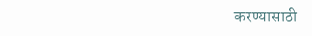करण्यासाठी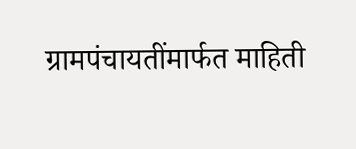ग्रामपंचायतींमार्फत माहिती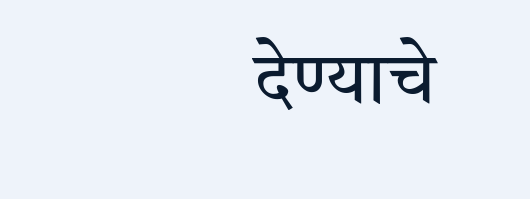देण्याचे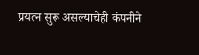प्रयत्न सुरू असल्याचेही कंपनीने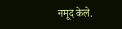नमूद केले.